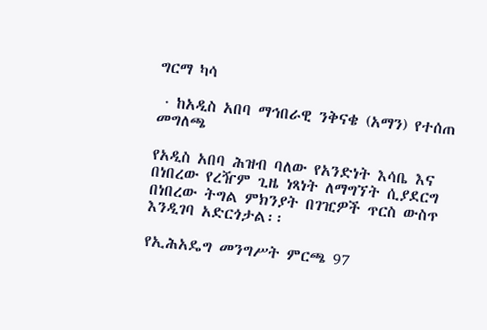ግርማ ካሳ

 · ከአዲስ አበባ ማኅበራዊ ንቅናቄ (አማን) የተሰጠ መግለጫ

የአዲስ አበባ ሕዝብ ባለው የአንድነት እሳቤ እና በነበረው የረዥም ጊዜ ነጻነት ለማግኘት ሲያደርግ በነበረው ትግል ምክንያት በገዢዎች ጥርስ ውስጥ እንዲገባ አድርጎታል፡፡

የኢሕአዴግ መንግሥት ምርጫ 97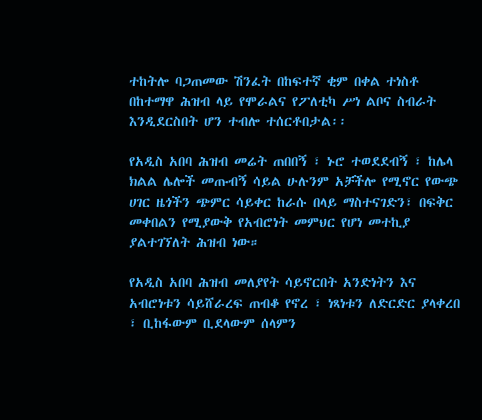ተከትሎ ባጋጠመው ሽንፈት በከፍተኛ ቂም በቀል ተነስቶ በከተማዋ ሕዝብ ላይ የሞራልና የፖለቲካ ሥነ ልቦና ስብራት እንዲደርስበት ሆን ተብሎ ተሰርቶበታል፡፡

የአዲስ አበባ ሕዝብ መሬት ጠበበኝ ፣ ኑሮ ተወደደብኝ ፣ ከሌላ ክልል ሌሎች መጡብኝ ሳይል ሁሉንም አቻችሎ የሚኖር የውጭ ሀገር ዜጎችን ጭምር ሳይቀር ከራሱ በላይ ማስተናገድን፣ በፍቅር መቀበልን የሚያውቅ የአብሮነት መምህር የሆነ መተኪያ ያልተገኘለት ሕዝብ ነው።

የአዲስ አበባ ሕዝብ መለያየት ሳይኖርበት አንድነትን እና አብሮነቱን ሳይሸራረፍ ጠብቆ የኖረ ፣ ነጻነቱን ለድርድር ያላቀረበ ፣ ቢከፋውም ቢደላውም ሰላምን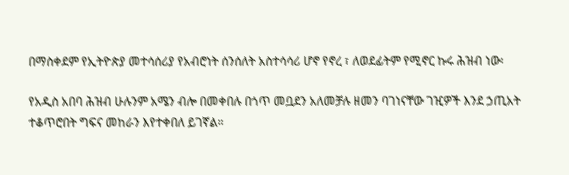በማስቀደም የኢትዮጵያ መተሳሰሪያ የአብሮነት ሰንሰለት አስተሳሳሪ ሆኖ የኖረ ፣ ለወደፊትም የሚኖር ኩሩ ሕዝብ ነው፡

የአዲስ አበባ ሕዝብ ሁሉንም አሜን ብሎ በመቀበሉ በጎጥ መቧደን አለመቻሉ ዘመን ባገነናቸው ገዢዎች እንደ ኃጢአት ተቆጥሮበት ግፍና መከራን እየተቀበለ ይገኛል።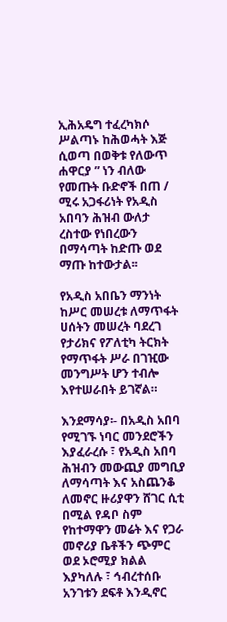ኢሕአዴግ ተፈረካክሶ ሥልጣኑ ከሕወሓት እጅ ሲወጣ በወቅቱ የለውጥ ሐዋርያ ” ነን ብለው የመጡት ቡድኖች በጠ / ሚሩ አጋፋሪነት የአዲስ አበባን ሕዝብ ውለታ ረስተው የነበረውን በማሳጣት ከድጡ ወደ ማጡ ከተውታል፡፡

የአዲስ አበቤን ማንነት ከሥር መሠረቱ ለማጥፋት ሀሰትን መሠረት ባደረገ የታሪክና የፖለቲካ ትርክት የማጥፋት ሥራ በገዢው መንግሥት ሆን ተብሎ እየተሠራበት ይገኛል።

እንደማሳያ፡- በአዲስ አበባ የሚገኙ ነባር መንደሮችን እያፈራረሱ ፣ የአዲስ አበባ ሕዝብን መውጪያ መግቢያ ለማሳጣት እና አስጨንቆ ለመኖር ዙሪያዋን ሸገር ሲቲ በሚል የዳቦ ስም የከተማዋን መሬት እና የጋራ መኖሪያ ቤቶችን ጭምር ወደ ኦሮሚያ ክልል እያካለሉ ፣ ኅብረተሰቡ አንገቱን ደፍቶ እንዲኖር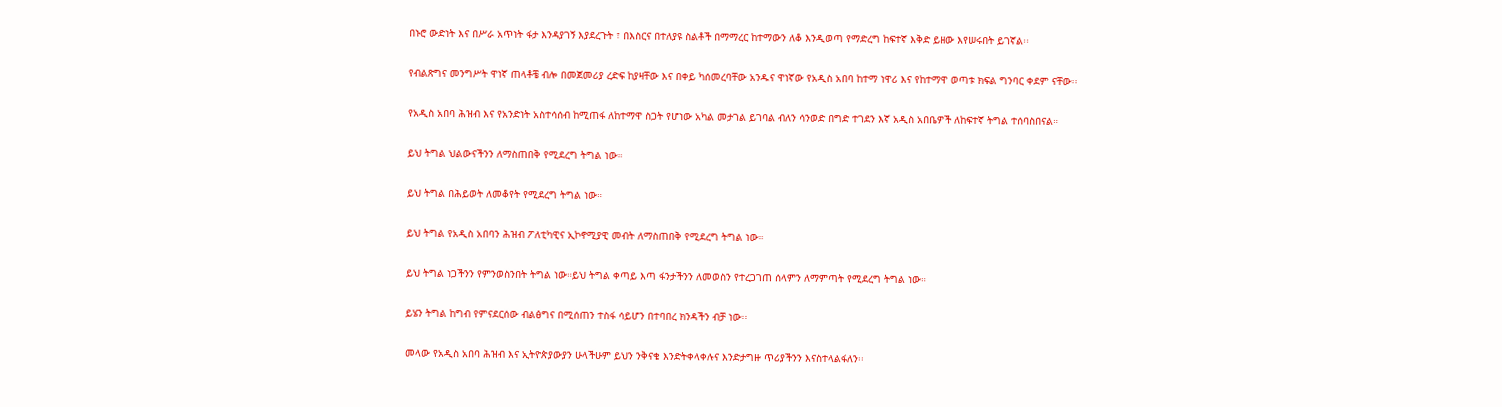በኑሮ ውድነት እና በሥራ አጥነት ፋታ እንዳያገኝ እያደረጉት ፣ በእስርና በተለያዩ ስልቶች በማማረር ከተማውን ለቆ እንዲወጣ የማድረግ ከፍተኛ እቅድ ይዘው እየሠሩበት ይገኛል፡፡

የብልጽግና መንግሥት ዋነኛ ጠላቶቼ ብሎ በመጀመሪያ ረድፍ ከያዛቸው እና በቀይ ካሰመረባቸው አንዱና ዋነኛው የአዲስ አበባ ከተማ ነዋሪ እና የከተማዋ ወጣቱ ክፍል ግንባር ቀደም ናቸው፡፡

የአዲስ አበባ ሕዝብ እና የአንድነት አስተሳሰብ ከሚጠፋ ለከተማዋ ስጋት የሆነው አካል መታገል ይገባል ብለን ሳንወድ በግድ ተገደን እኛ አዲስ አበቤዎች ለከፍተኛ ትግል ተሰባስበናል።

ይህ ትግል ህልውናችንን ለማስጠበቅ የሚደረግ ትግል ነው።

ይህ ትግል በሕይወት ለመቆየት የሚደረግ ትግል ነው።

ይህ ትግል የአዲስ አበባን ሕዝብ ፖለቲካዊና ኢኮኖሚያዊ መብት ለማስጠበቅ የሚደረግ ትግል ነው።

ይህ ትግል ነጋችንን የምንወስንበት ትግል ነው።ይህ ትግል ቀጣይ እጣ ፋንታችንን ለመወስን የተረጋገጠ ሰላምን ለማምጣት የሚደረግ ትግል ነው።

ይሄን ትግል ከግብ የምናደርሰው ብልፅግና በሚሰጠን ተስፋ ሳይሆን በተባበረ ክንዳችን ብቻ ነው፡፡

መላው የአዲስ አበባ ሕዝብ እና ኢትዮጵያውያን ሁላችሁም ይህን ንቅናቄ እንድትቀላቀሉና እንድታግዙ ጥሪያችንን እናስተላልፋለን፡፡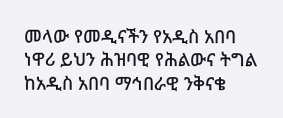መላው የመዲናችን የአዲስ አበባ ነዋሪ ይህን ሕዝባዊ የሕልውና ትግል ከአዲስ አበባ ማኅበራዊ ንቅናቄ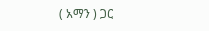( አማን ) ጋር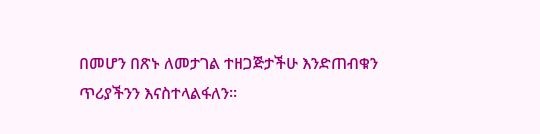በመሆን በጽኑ ለመታገል ተዘጋጅታችሁ እንድጠብቁን ጥሪያችንን እናስተላልፋለን።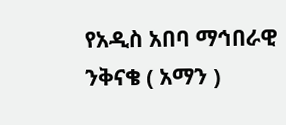የአዲስ አበባ ማኅበራዊ ንቅናቄ ( አማን )